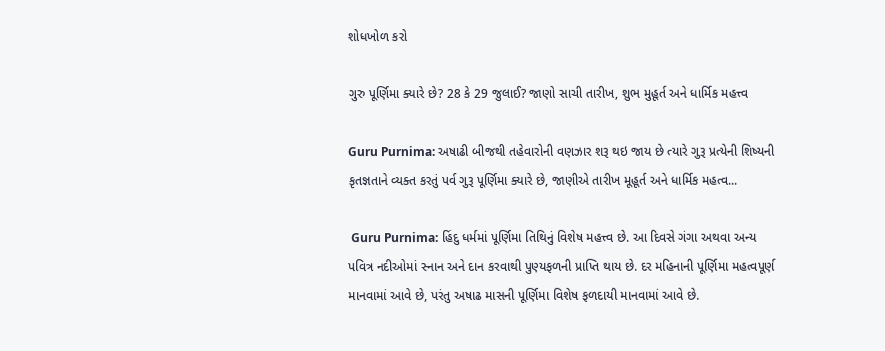શોધખોળ કરો

ગુરુ પૂર્ણિમા ક્યારે છે? 28 કે 29 જુલાઈ? જાણો સાચી તારીખ, શુભ મુહૂર્ત અને ધાર્મિક મહત્ત્વ

Guru Purnima: અષાઢી બીજથી તહેવારોની વણઝાર શરૂ થઇ જાય છે ત્યારે ગુરૂ પ્રત્યેની શિષ્યની કૃતજ્ઞતાને વ્યક્ત કરતું પર્વ ગુરૂ પૂર્ણિમા ક્યારે છે, જાણીએ તારીખ મૂહૂર્ત અને ધાર્મિક મહત્વ...

 Guru Purnima: હિંદુ ધર્મમાં પૂર્ણિમા તિથિનું વિશેષ મહત્ત્વ છે. આ દિવસે ગંગા અથવા અન્ય પવિત્ર નદીઓમાં સ્નાન અને દાન કરવાથી પુણ્યફળની પ્રાપ્તિ થાય છે. દર મહિનાની પૂર્ણિમા મહત્વપૂર્ણ માનવામાં આવે છે, પરંતુ અષાઢ માસની પૂર્ણિમા વિશેષ ફળદાયી માનવામાં આવે છે.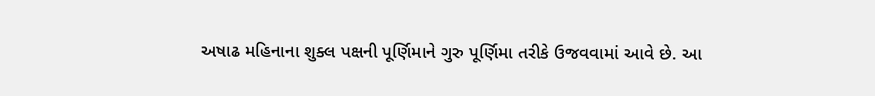અષાઢ મહિનાના શુક્લ પક્ષની પૂર્ણિમાને ગુરુ પૂર્ણિમા તરીકે ઉજવવામાં આવે છે. આ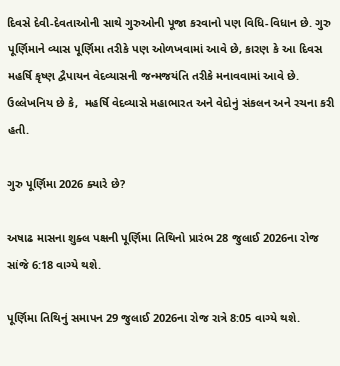દિવસે દેવી-દેવતાઓની સાથે ગુરુઓની પૂજા કરવાનો પણ વિધિ-વિધાન છે. ગુરુ પૂર્ણિમાને વ્યાસ પૂર્ણિમા તરીકે પણ ઓળખવામાં આવે છે, કારણ કે આ દિવસ મહર્ષિ કૃષ્ણ દ્વૈપાયન વેદવ્યાસની જન્મજયંતિ તરીકે મનાવવામાં આવે છે. ઉલ્લેખનિય છે કે,  મહર્ષિ વેદવ્યાસે મહાભારત અને વેદોનું સંકલન અને રચના કરી હતી.

ગુરુ પૂર્ણિમા 2026 ક્યારે છે?

અષાઢ માસના શુક્લ પક્ષની પૂર્ણિમા તિથિનો પ્રારંભ 28 જુલાઈ 2026ના રોજ સાંજે 6:18 વાગ્યે થશે.

પૂર્ણિમા તિથિનું સમાપન 29 જુલાઈ 2026ના રોજ રાત્રે 8:05 વાગ્યે થશે.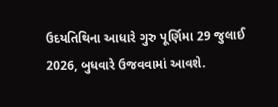ઉદયતિથિના આધારે ગુરુ પૂર્ણિમા 29 જુલાઈ 2026, બુધવારે ઉજવવામાં આવશે.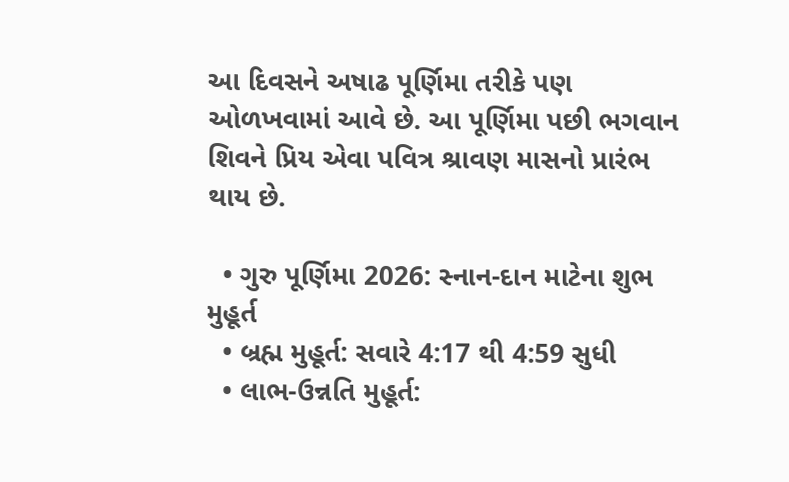આ દિવસને અષાઢ પૂર્ણિમા તરીકે પણ ઓળખવામાં આવે છે. આ પૂર્ણિમા પછી ભગવાન શિવને પ્રિય એવા પવિત્ર શ્રાવણ માસનો પ્રારંભ થાય છે.

  • ગુરુ પૂર્ણિમા 2026: સ્નાન-દાન માટેના શુભ મુહૂર્ત
  • બ્રહ્મ મુહૂર્ત: સવારે 4:17 થી 4:59 સુધી
  • લાભ-ઉન્નતિ મુહૂર્ત: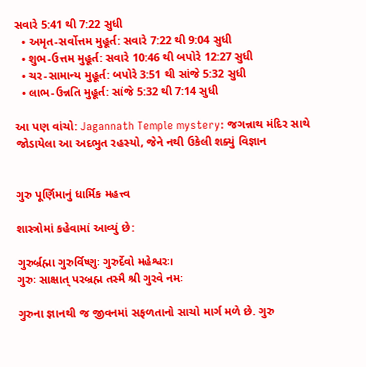સવારે 5:41 થી 7:22 સુધી
  • અમૃત-સર્વોત્તમ મુહૂર્ત: સવારે 7:22 થી 9:04 સુધી
  • શુભ-ઉત્તમ મુહૂર્ત: સવારે 10:46 થી બપોરે 12:27 સુધી
  • ચર-સામાન્ય મુહૂર્ત: બપોરે 3:51 થી સાંજે 5:32 સુધી
  • લાભ-ઉન્નતિ મુહૂર્ત: સાંજે 5:32 થી 7:14 સુધી

આ પણ વાંચો: Jagannath Temple mystery: જગન્નાથ મંદિર સાથે જોડાયેલા આ અદભુત રહસ્યો, જેને નથી ઉકેલી શક્યું વિજ્ઞાન


ગુરુ પૂર્ણિમાનું ધાર્મિક મહત્ત્વ

શાસ્ત્રોમાં કહેવામાં આવ્યું છે:

ગુરુર્બ્રહ્મા ગુરુર્વિષ્ણુઃ ગુરુર્દેવો મહેશ્વરઃ।
ગુરુઃ સાક્ષાત્ પરબ્રહ્મ તસ્મૈ શ્રી ગુરવે નમઃ

ગુરુના જ્ઞાનથી જ જીવનમાં સફળતાનો સાચો માર્ગ મળે છે. ગુરુ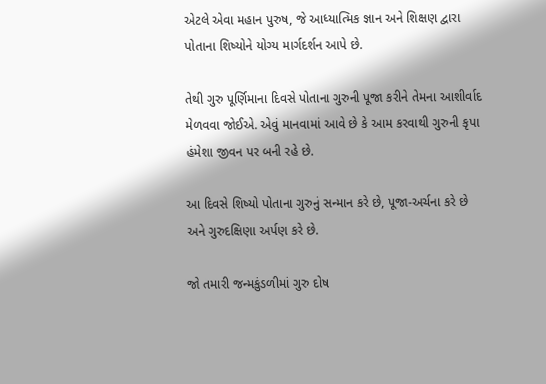એટલે એવા મહાન પુરુષ, જે આધ્યાત્મિક જ્ઞાન અને શિક્ષણ દ્વારા પોતાના શિષ્યોને યોગ્ય માર્ગદર્શન આપે છે.

તેથી ગુરુ પૂર્ણિમાના દિવસે પોતાના ગુરુની પૂજા કરીને તેમના આશીર્વાદ મેળવવા જોઈએ. એવું માનવામાં આવે છે કે આમ કરવાથી ગુરુની કૃપા હંમેશા જીવન પર બની રહે છે.

આ દિવસે શિષ્યો પોતાના ગુરુનું સન્માન કરે છે, પૂજા-અર્ચના કરે છે અને ગુરુદક્ષિણા અર્પણ કરે છે.

જો તમારી જન્મકુંડળીમાં ગુરુ દોષ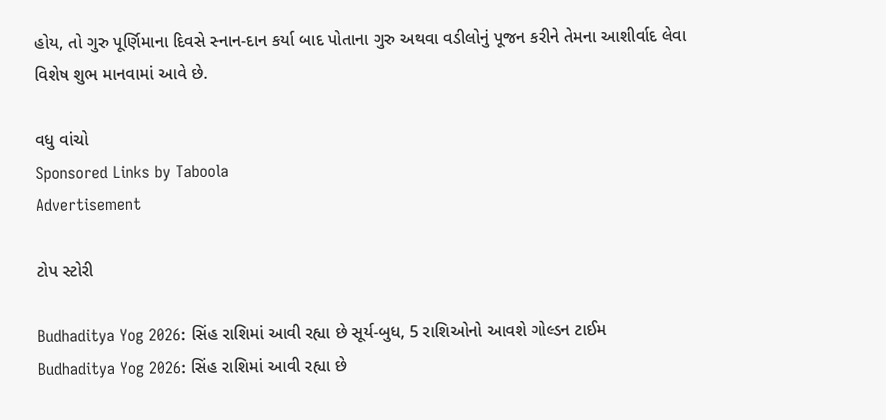હોય, તો ગુરુ પૂર્ણિમાના દિવસે સ્નાન-દાન કર્યા બાદ પોતાના ગુરુ અથવા વડીલોનું પૂજન કરીને તેમના આશીર્વાદ લેવા વિશેષ શુભ માનવામાં આવે છે.

વધુ વાંચો
Sponsored Links by Taboola
Advertisement

ટોપ સ્ટોરી

Budhaditya Yog 2026: સિંહ રાશિમાં આવી રહ્યા છે સૂર્ય-બુધ, 5 રાશિઓનો આવશે ગોલ્ડન ટાઈમ
Budhaditya Yog 2026: સિંહ રાશિમાં આવી રહ્યા છે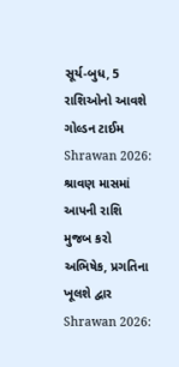સૂર્ય-બુધ, 5 રાશિઓનો આવશે ગોલ્ડન ટાઈમ
Shrawan 2026: શ્રાવણ માસમાં આપની રાશિ મુજબ કરો અભિષેક, પ્રગતિના ખૂલશે દ્વાર
Shrawan 2026: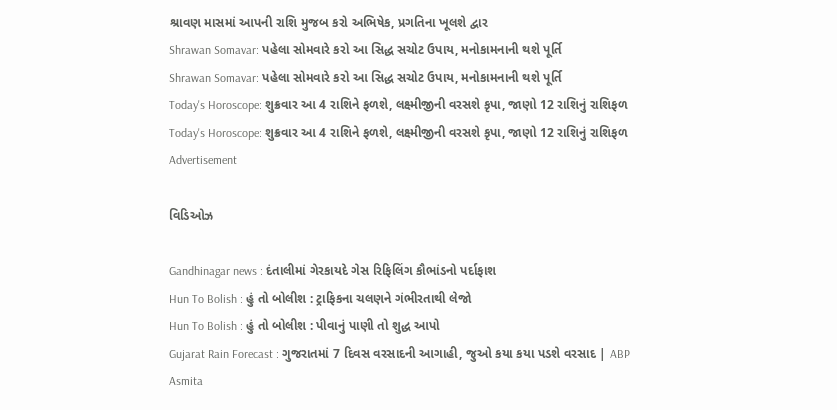શ્રાવણ માસમાં આપની રાશિ મુજબ કરો અભિષેક, પ્રગતિના ખૂલશે દ્વાર
Shrawan Somavar: પહેલા સોમવારે કરો આ સિદ્ધ સચોટ ઉપાય, મનોકામનાની થશે પૂર્તિ
Shrawan Somavar: પહેલા સોમવારે કરો આ સિદ્ધ સચોટ ઉપાય, મનોકામનાની થશે પૂર્તિ
Today's Horoscope: શુક્રવાર આ 4 રાશિને ફળશે, લક્ષ્મીજીની વરસશે કૃપા, જાણો 12 રાશિનું રાશિફળ
Today's Horoscope: શુક્રવાર આ 4 રાશિને ફળશે, લક્ષ્મીજીની વરસશે કૃપા, જાણો 12 રાશિનું રાશિફળ
Advertisement

વિડિઓઝ

Gandhinagar news : દંતાલીમાં ગેરકાયદે ગેસ રિફિલિંગ કૌભાંડનો પર્દાફાશ
Hun To Bolish : હું તો બોલીશ : ટ્રાફિકના ચલણને ગંભીરતાથી લેજો
Hun To Bolish : હું તો બોલીશ : પીવાનું પાણી તો શુદ્ધ આપો
Gujarat Rain Forecast : ગુજરાતમાં 7 દિવસ વરસાદની આગાહી, જુઓ કયા કયા પડશે વરસાદ | ABP Asmita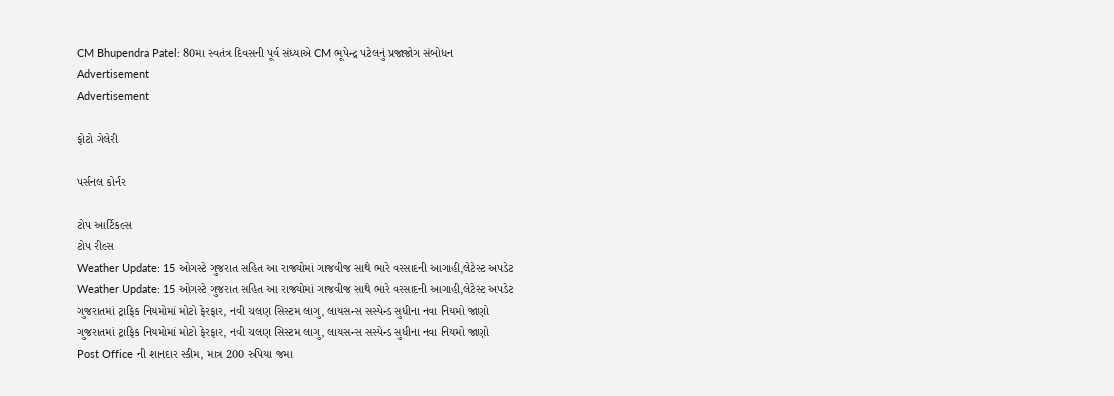CM Bhupendra Patel: 80મા સ્વતંત્ર દિવસની પૂર્વ સંધ્યાએ CM ભૂપેન્દ્ર પટેલનું પ્રજાજોગ સંબોધન
Advertisement
Advertisement

ફોટો ગેલેરી

પર્સનલ કોર્નર

ટોપ આર્ટિકલ્સ
ટોપ રીલ્સ
Weather Update: 15 ઓગસ્ટે ગુજરાત સહિત આ રાજ્યોમાં ગાજવીજ સાથે ભારે વરસાદની આગાહી,લેટેસ્ટ અપડેટ
Weather Update: 15 ઓગસ્ટે ગુજરાત સહિત આ રાજ્યોમાં ગાજવીજ સાથે ભારે વરસાદની આગાહી,લેટેસ્ટ અપડેટ
ગુજરાતમાં ટ્રાફિક નિયમોમાં મોટો ફેરફાર, નવી ચલણ સિસ્ટમ લાગુ, લાયસન્સ સસ્પેન્ડ સુધીના નવા નિયમો જાણો
ગુજરાતમાં ટ્રાફિક નિયમોમાં મોટો ફેરફાર, નવી ચલણ સિસ્ટમ લાગુ, લાયસન્સ સસ્પેન્ડ સુધીના નવા નિયમો જાણો
Post Office ની શાનદાર સ્કીમ, માત્ર 200 રુપિયા જમા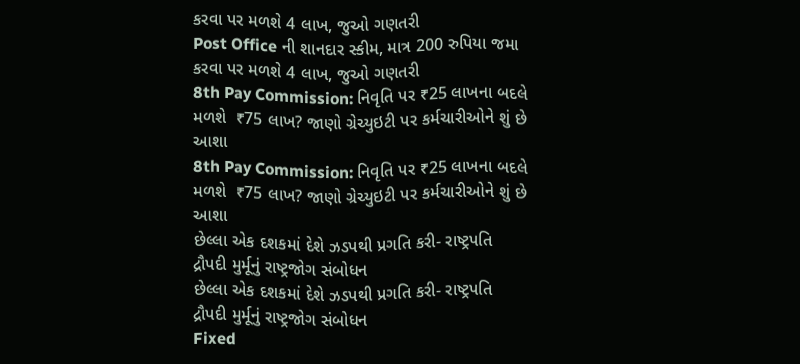કરવા પર મળશે 4 લાખ, જુઓ ગણતરી
Post Office ની શાનદાર સ્કીમ, માત્ર 200 રુપિયા જમા કરવા પર મળશે 4 લાખ, જુઓ ગણતરી
8th Pay Commission: નિવૃતિ પર ₹25 લાખના બદલે મળશે  ₹75 લાખ? જાણો ગ્રેચ્યુઇટી પર કર્મચારીઓને શું છે આશા
8th Pay Commission: નિવૃતિ પર ₹25 લાખના બદલે મળશે  ₹75 લાખ? જાણો ગ્રેચ્યુઇટી પર કર્મચારીઓને શું છે આશા
છેલ્લા એક દશકમાં દેશે ઝડપથી પ્રગતિ કરી- રાષ્ટ્રપતિ દ્રૌપદી મુર્મૂનું રાષ્ટ્રજોગ સંબોધન
છેલ્લા એક દશકમાં દેશે ઝડપથી પ્રગતિ કરી- રાષ્ટ્રપતિ દ્રૌપદી મુર્મૂનું રાષ્ટ્રજોગ સંબોધન
Fixed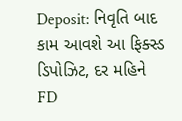Deposit: નિવૃતિ બાદ કામ આવશે આ ફિક્સ્ડ ડિપોઝિટ, દર મહિને FD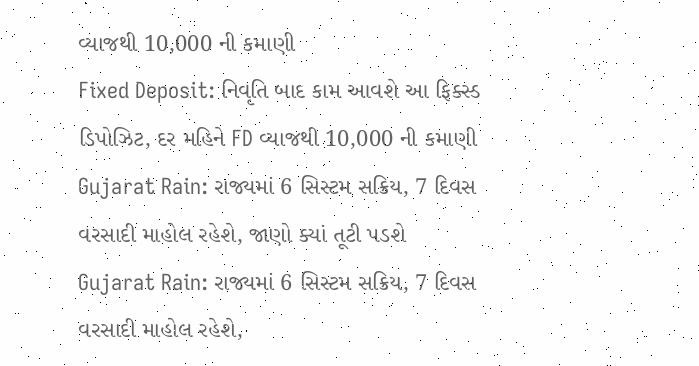વ્યાજથી 10,000 ની કમાણી
Fixed Deposit: નિવૃતિ બાદ કામ આવશે આ ફિક્સ્ડ ડિપોઝિટ, દર મહિને FD વ્યાજથી 10,000 ની કમાણી
Gujarat Rain: રાજ્યમાં 6 સિસ્ટમ સક્રિય, 7 દિવસ વરસાદી માહોલ રહેશે, જાણો ક્યાં તૂટી પડશે
Gujarat Rain: રાજ્યમાં 6 સિસ્ટમ સક્રિય, 7 દિવસ વરસાદી માહોલ રહેશે,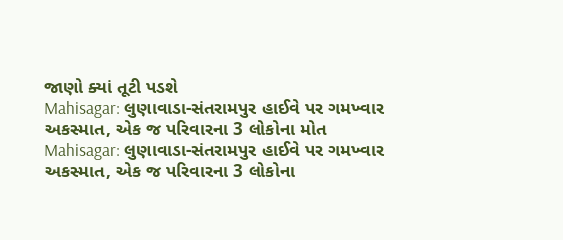જાણો ક્યાં તૂટી પડશે
Mahisagar: લુણાવાડા-સંતરામપુર હાઈવે પર ગમખ્વાર અકસ્માત, એક જ પરિવારના 3 લોકોના મોત
Mahisagar: લુણાવાડા-સંતરામપુર હાઈવે પર ગમખ્વાર અકસ્માત, એક જ પરિવારના 3 લોકોના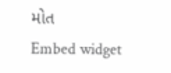મોત
Embed widget